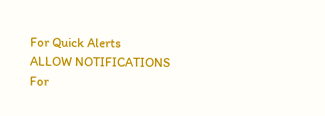For Quick Alerts
ALLOW NOTIFICATIONS
For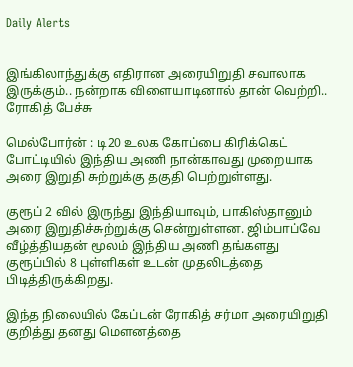Daily Alerts


இங்கிலாந்துக்கு எதிரான அரையிறுதி சவாலாக இருக்கும்.. நன்றாக விளையாடினால் தான் வெற்றி.. ரோகித் பேச்சு

மெல்போர்ன் : டி20 உலக கோப்பை கிரிக்கெட் போட்டியில் இந்திய அணி நான்காவது முறையாக அரை இறுதி சுற்றுக்கு தகுதி பெற்றுள்ளது.

குரூப் 2 வில் இருந்து இந்தியாவும், பாகிஸ்தானும் அரை இறுதிச்சுற்றுக்கு சென்றுள்ளன. ஜிம்பாப்வே வீழ்த்தியதன் மூலம் இந்திய அணி தங்களது குரூப்பில் 8 புள்ளிகள் உடன் முதலிடத்தை பிடித்திருக்கிறது.

இந்த நிலையில் கேப்டன் ரோகித் சர்மா அரையிறுதி குறித்து தனது மௌனத்தை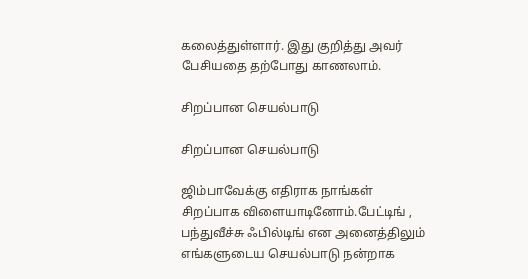கலைத்துள்ளார். இது குறித்து அவர் பேசியதை தற்போது காணலாம்.

சிறப்பான செயல்பாடு

சிறப்பான செயல்பாடு

ஜிம்பாவேக்கு எதிராக நாங்கள் சிறப்பாக விளையாடினோம்.பேட்டிங் , பந்துவீச்சு ஃபில்டிங் என அனைத்திலும் எங்களுடைய செயல்பாடு நன்றாக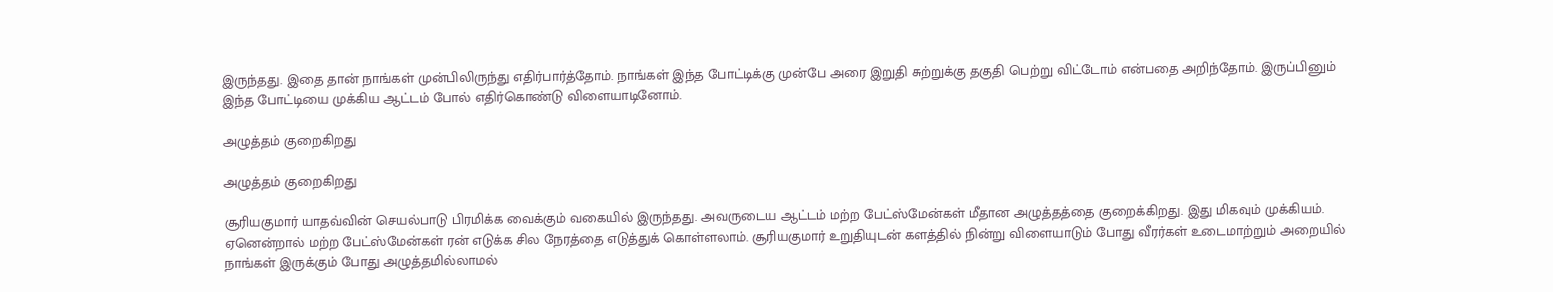இருந்தது. இதை தான் நாங்கள் முன்பிலிருந்து எதிர்பார்த்தோம். நாங்கள் இந்த போட்டிக்கு முன்பே அரை இறுதி சுற்றுக்கு தகுதி பெற்று விட்டோம் என்பதை அறிந்தோம். இருப்பினும் இந்த போட்டியை முக்கிய ஆட்டம் போல் எதிர்கொண்டு விளையாடினோம்.

அழுத்தம் குறைகிறது

அழுத்தம் குறைகிறது

சூரியகுமார் யாதவ்வின் செயல்பாடு பிரமிக்க வைக்கும் வகையில் இருந்தது. அவருடைய ஆட்டம் மற்ற பேட்ஸ்மேன்கள் மீதான அழுத்தத்தை குறைக்கிறது. இது மிகவும் முக்கியம். ஏனென்றால் மற்ற பேட்ஸ்மேன்கள் ரன் எடுக்க சில நேரத்தை எடுத்துக் கொள்ளலாம். சூரியகுமார் உறுதியுடன் களத்தில் நின்று விளையாடும் போது வீரர்கள் உடைமாற்றும் அறையில் நாங்கள் இருக்கும் போது அழுத்தமில்லாமல்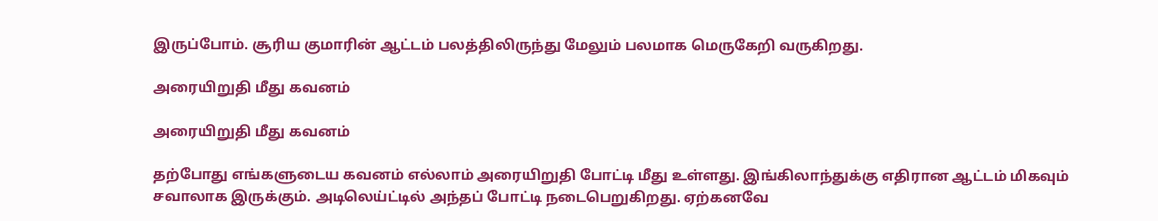இருப்போம். சூரிய குமாரின் ஆட்டம் பலத்திலிருந்து மேலும் பலமாக மெருகேறி வருகிறது.

அரையிறுதி மீது கவனம்

அரையிறுதி மீது கவனம்

தற்போது எங்களுடைய கவனம் எல்லாம் அரையிறுதி போட்டி மீது உள்ளது. இங்கிலாந்துக்கு எதிரான ஆட்டம் மிகவும் சவாலாக இருக்கும். அடிலெய்ட்டில் அந்தப் போட்டி நடைபெறுகிறது. ஏற்கனவே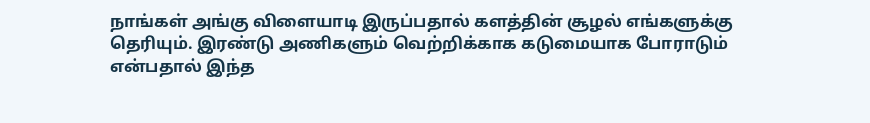நாங்கள் அங்கு விளையாடி இருப்பதால் களத்தின் சூழல் எங்களுக்கு தெரியும். இரண்டு அணிகளும் வெற்றிக்காக கடுமையாக போராடும் என்பதால் இந்த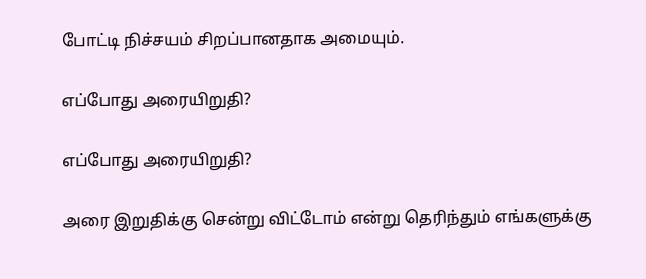போட்டி நிச்சயம் சிறப்பானதாக அமையும்.

எப்போது அரையிறுதி?

எப்போது அரையிறுதி?

அரை இறுதிக்கு சென்று விட்டோம் என்று தெரிந்தும் எங்களுக்கு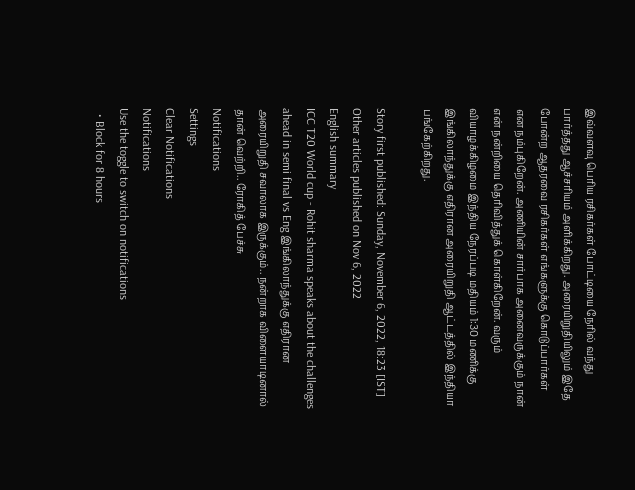இவ்வளவு பெரிய ரசிகர்கள் போட்டியை நேரில் வந்து பார்த்தது ஆச்சரியம் அளிக்கிறது. அரையிறுதியிலும் இதே போன்ற ஆதரவை ரசிகர்கள் எங்களுக்கு கொடுப்பார்கள் என நம்புகிறேன். அணியின் சார்பாக அனைவருக்கும் நான் என் நன்றியை தெரிவித்துக் கொள்கிறேன். வரும் வியாழக்கிழமை இந்திய நேரப்படி மதியம் 1:30 மணிக்கு இங்கிலாந்துக்கு எதிரான அரையிறுதி ஆட்டத்தில் இந்தியா பங்கேற்கிறது.

Story first published: Sunday, November 6, 2022, 18:23 [IST]
Other articles published on Nov 6, 2022
English summary
ICC T20 World cup - Rohit sharma speaks about the challenges ahead in semi final vs Eng இங்கிலாந்துக்கு எதிரான அரையிறுதி சவாலாக இருக்கும்.. நன்றாக விளையாடினால் தான் வெற்றி.. ரோகித் பேச்சு
Notifications
Settings
Clear Notifications
Notifications
Use the toggle to switch on notifications
  • Block for 8 hours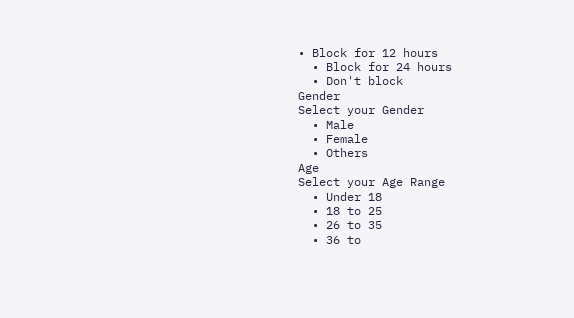• Block for 12 hours
  • Block for 24 hours
  • Don't block
Gender
Select your Gender
  • Male
  • Female
  • Others
Age
Select your Age Range
  • Under 18
  • 18 to 25
  • 26 to 35
  • 36 to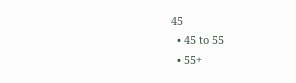45
  • 45 to 55
  • 55+